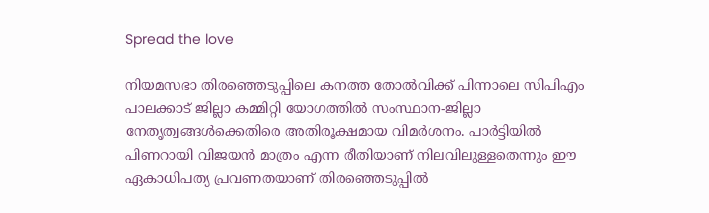Spread the love

നിയമസഭാ തിരഞ്ഞെടുപ്പിലെ കനത്ത തോൽവിക്ക് പിന്നാലെ സിപിഎം പാലക്കാട് ജില്ലാ കമ്മിറ്റി യോഗത്തിൽ സംസ്ഥാന-ജില്ലാ നേതൃത്വങ്ങൾക്കെതിരെ അതിരൂക്ഷമായ വിമർശനം. പാർട്ടിയിൽ പിണറായി വിജയൻ മാത്രം എന്ന രീതിയാണ് നിലവിലുള്ളതെന്നും ഈ ഏകാധിപത്യ പ്രവണതയാണ് തിരഞ്ഞെടുപ്പിൽ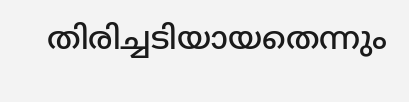തിരിച്ചടിയായതെന്നും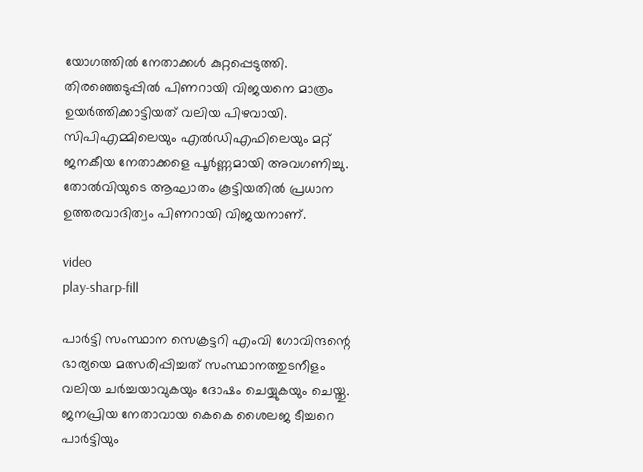യോഗത്തിൽ നേതാക്കൾ കുറ്റപ്പെടുത്തി. തിരഞ്ഞെടുപ്പിൽ പിണറായി വിജയനെ മാത്രം ഉയർത്തിക്കാട്ടിയത് വലിയ പിഴവായി. സിപിഎമ്മിലെയും എൽഡിഎഫിലെയും മറ്റ് ജനകീയ നേതാക്കളെ പൂർണ്ണമായി അവഗണിച്ചു. തോൽവിയുടെ ആഘാതം കൂട്ടിയതിൽ പ്രധാന ഉത്തരവാദിത്വം പിണറായി വിജയനാണ്.

video
play-sharp-fill

പാർട്ടി സംസ്ഥാന സെക്രട്ടറി എംവി ഗോവിന്ദന്റെ ഭാര്യയെ മത്സരിപ്പിച്ചത് സംസ്ഥാനത്തുടനീളം വലിയ ചർച്ചയാവുകയും ദോഷം ചെയ്യുകയും ചെയ്തു. ജനപ്രിയ നേതാവായ കെകെ ശൈലജ ടീച്ചറെ പാർട്ടിയും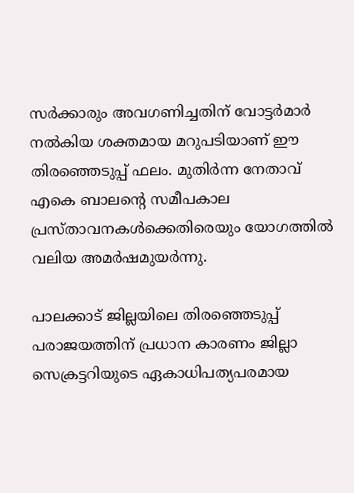സർക്കാരും അവഗണിച്ചതിന് വോട്ടർമാർ നൽകിയ ശക്തമായ മറുപടിയാണ് ഈ തിരഞ്ഞെടുപ്പ് ഫലം. മുതിർന്ന നേതാവ് എകെ ബാലന്റെ സമീപകാല പ്രസ്താവനകൾക്കെതിരെയും യോഗത്തിൽ വലിയ അമർഷമുയർന്നു.

പാലക്കാട് ജില്ലയിലെ തിരഞ്ഞെടുപ്പ് പരാജയത്തിന് പ്രധാന കാരണം ജില്ലാ സെക്രട്ടറിയുടെ ഏകാധിപത്യപരമായ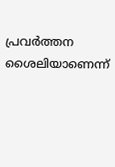പ്രവർത്തന ശൈലിയാണെന്ന്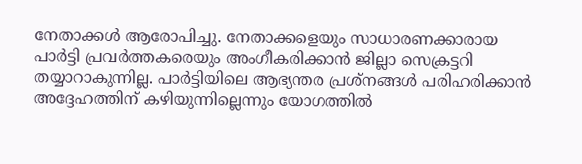നേതാക്കൾ ആരോപിച്ചു. നേതാക്കളെയും സാധാരണക്കാരായ പാർട്ടി പ്രവർത്തകരെയും അംഗീകരിക്കാൻ ജില്ലാ സെക്രട്ടറി തയ്യാറാകുന്നില്ല. പാർട്ടിയിലെ ആഭ്യന്തര പ്രശ്നങ്ങൾ പരിഹരിക്കാൻ അദ്ദേഹത്തിന് കഴിയുന്നില്ലെന്നും യോഗത്തിൽ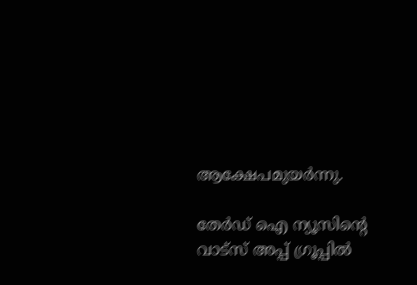ആക്ഷേപമുയർന്നു.

തേർഡ് ഐ ന്യൂസിന്റെ വാട്സ് അപ്പ് ഗ്രൂപ്പിൽ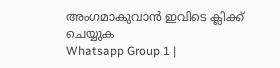അംഗമാകുവാൻ ഇവിടെ ക്ലിക്ക് ചെയ്യുക
Whatsapp Group 1 |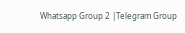Whatsapp Group 2 |Telegram Group